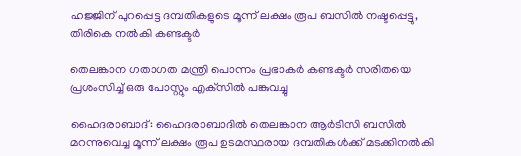ഹജ്ജിന് പുറപ്പെട്ട ദമ്പതികളുടെ മൂന്ന് ലക്ഷം രൂപ ബസിൽ നഷ്ടപ്പെട്ടു, തിരികെ നല്‍കി കണ്ടക്ടര്‍

തെലങ്കാന ഗതാഗത മന്ത്രി പൊന്നം പ്രഭാകര്‍ കണ്ടക്ടര്‍ സരിതയെ പ്രശംസിച്ച് ഒരു പോസ്റ്റും എക്‌സില്‍ പങ്കുവച്ചു

ഹൈദരാബാദ്: ഹൈദരാബാദില്‍ തെലങ്കാന ആർടിസി ബസില്‍ മറന്നുവെച്ച മൂന്ന് ലക്ഷം രൂപ ഉടമസ്ഥരായ ദമ്പതികള്‍ക്ക് മടക്കിനല്‍കി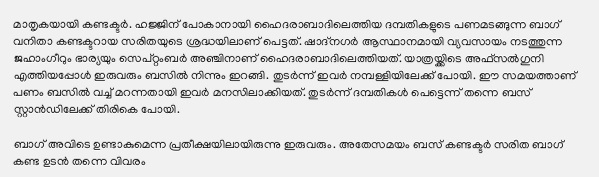മാതൃകയായി കണ്ടക്ടര്‍. ഹജ്ജിന് പോകാനായി ഹൈദരാബാദിലെത്തിയ ദമ്പതികളുടെ പണമടങ്ങുന്ന ബാഗ് വനിതാ കണ്ടക്ടറായ സരിതയുടെ ശ്രദ്ധയിലാണ് പെട്ടത്. ഷാദ്‌നഗര്‍ ആസ്ഥാനമായി വ്യവസായം നടത്തുന്ന ജഹാംഗീറും ഭാര്യയും സെപ്റ്റംബർ അഞ്ചിനാണ് ഹൈദരാബാദിലെത്തിയത്. യാത്രയ്ക്കിടെ അഫ്‌സല്‍ഗുനി എത്തിയപ്പോൾ ഇരുവരും ബസില്‍ നിന്നും ഇറങ്ങി. തുടര്‍ന്ന് ഇവര്‍ നമ്പള്ളിയിലേക്ക് പോയി. ഈ സമയത്താണ് പണം ബസില്‍ വച്ച് മറന്നതായി ഇവർ മനസിലാക്കിയത്. തുടർന്ന് ദമ്പതികൾ പെട്ടെന്ന് തന്നെ ബസ് സ്റ്റാന്‍ഡിലേക്ക് തിരികെ പോയി.

ബാഗ് അവിടെ ഉണ്ടാകുമെന്ന പ്രതീക്ഷയിലായിരുന്നു ഇരുവരും. അതേസമയം ബസ് കണ്ടക്ടര്‍ സരിത ബാഗ് കണ്ട ഉടന്‍ തന്നെ വിവരം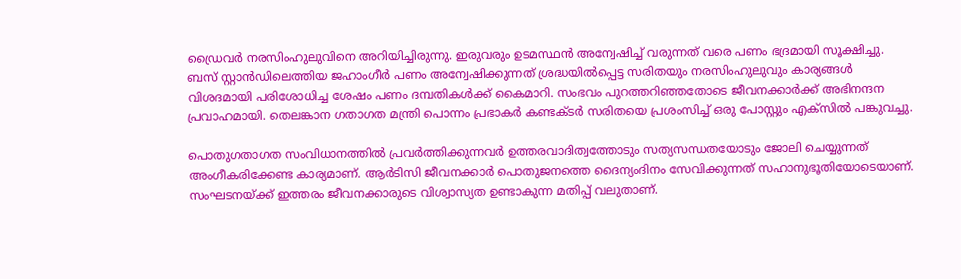ഡ്രൈവര്‍ നരസിംഹുലുവിനെ അറിയിച്ചിരുന്നു. ഇരുവരും ഉടമസ്ഥന്‍ അന്വേഷിച്ച് വരുന്നത് വരെ പണം ഭദ്രമായി സൂക്ഷിച്ചു. ബസ് സ്റ്റാന്‍ഡിലെത്തിയ ജഹാംഗീര്‍ പണം അന്വേഷിക്കുന്നത് ശ്രദ്ധയില്‍പ്പെട്ട സരിതയും നരസിംഹുലുവും കാര്യങ്ങള്‍ വിശദമായി പരിശോധിച്ച ശേഷം പണം ദമ്പതികള്‍ക്ക് കൈമാറി. സംഭവം പുറത്തറിഞ്ഞതോടെ ജീവനക്കാര്‍ക്ക് അഭിനന്ദന പ്രവാഹമായി. തെലങ്കാന ഗതാഗത മന്ത്രി പൊന്നം പ്രഭാകര്‍ കണ്ടക്ടര്‍ സരിതയെ പ്രശംസിച്ച് ഒരു പോസ്റ്റും എക്‌സില്‍ പങ്കുവച്ചു.

പൊതുഗതാഗത സംവിധാനത്തില്‍ പ്രവര്‍ത്തിക്കുന്നവര്‍ ഉത്തരവാദിത്വത്തോടും സത്യസന്ധതയോടും ജോലി ചെയ്യുന്നത് അംഗീകരിക്കേണ്ട കാര്യമാണ്. ആര്‍ടിസി ജീവനക്കാര്‍ പൊതുജനത്തെ ദൈന്യംദിനം സേവിക്കുന്നത് സഹാനുഭൂതിയോടെയാണ്. സംഘടനയ്ക്ക് ഇത്തരം ജീവനക്കാരുടെ വിശ്വാസ്യത ഉണ്ടാകുന്ന മതിപ്പ് വലുതാണ്.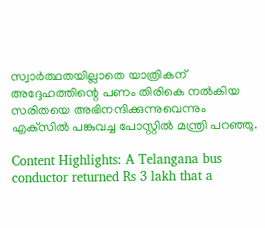സ്വാര്‍ത്ഥതയില്ലാതെ യാത്രികന് അദ്ദേഹത്തിന്റെ പണം തിരികെ നല്‍കിയ സരിതയെ അഭിനന്ദിക്കുന്നുവെന്നും എക്‌സില്‍ പങ്കുവച്ച പോസ്റ്റില്‍ മന്ത്രി പറഞ്ഞു.

Content Highlights: A Telangana bus conductor returned Rs 3 lakh that a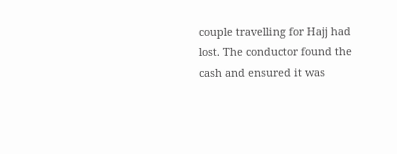couple travelling for Hajj had lost. The conductor found the cash and ensured it was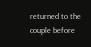returned to the couple before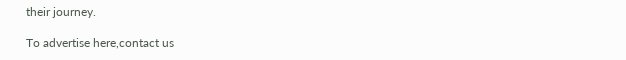their journey.

To advertise here,contact us